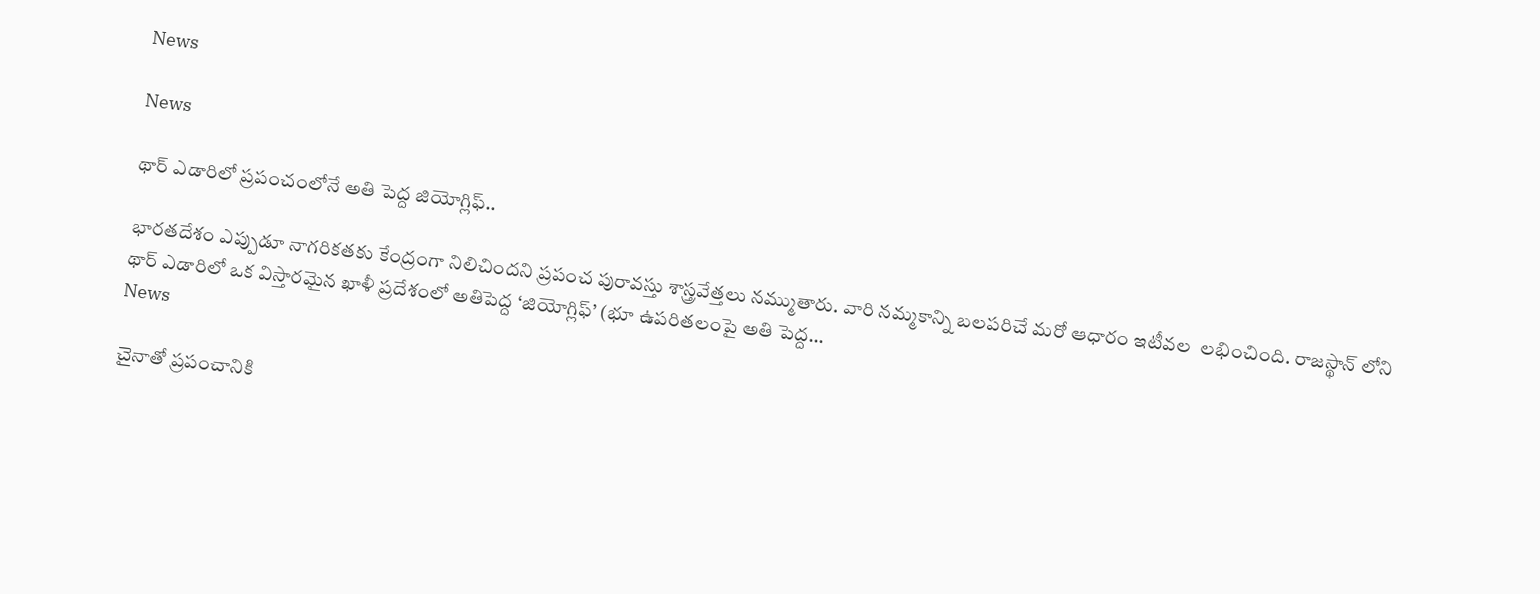News

News

థార్ ఎడారిలో ప్రపంచంలోనే అతి పెద్ద జియోగ్లిఫ్..

భారతదేశం ఎప్పుడూ నాగరికతకు కేంద్రంగా నిలిచిందని ప్రపంచ పురావస్తు శాస్త్రవేత్తలు నమ్ముతారు. వారి నమ్మకాన్ని బలపరిచే మరో ఆధారం ఇటీవల  లభించింది. రాజస్థాన్ లోని థార్ ఎడారిలో ఒక విస్తారమైన ఖాళీ ప్రదేశంలో అతిపెద్ద ‘జియోగ్లిఫ్’ (భూ ఉపరితలంపై అతి పెద్ద...
News

చైనాతో ప్రపంచానికి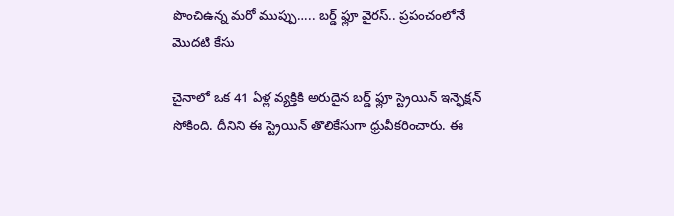పొంచిఉన్న మరో ముప్పు….. బర్డ్ ఫ్లూ వైరస్.. ప్రపంచంలోనే మొదటి కేసు

చైనాలో ఒక 41 ఏళ్ల వ్యక్తికి అరుదైన బర్డ్ ఫ్లూ స్ట్రెయిన్ ఇన్ఫెక్షన్ సోకింది. దీనిని ఈ స్ట్రెయిన్ తొలికేసుగా ధ్రువీకరించారు. ఈ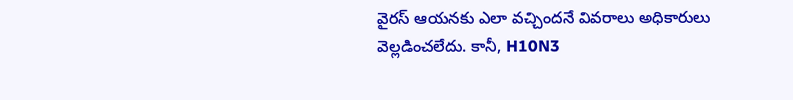వైరస్ ఆయనకు ఎలా వచ్చిందనే వివరాలు అధికారులు వెల్లడించలేదు. కానీ, H10N3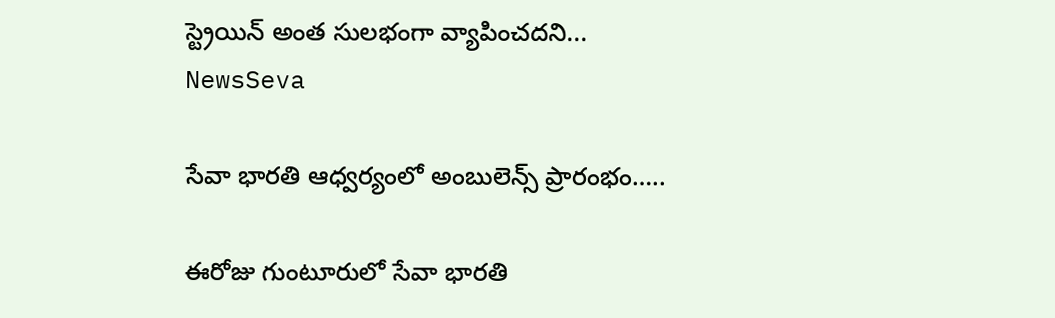స్ట్రెయిన్ అంత సులభంగా వ్యాపించదని...
NewsSeva

సేవా భారతి ఆధ్వర్యంలో అంబులెన్స్ ప్రారంభం…..

ఈరోజు గుంటూరులో సేవా భారతి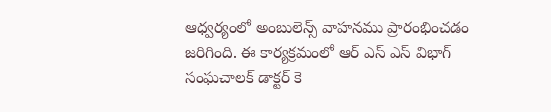ఆధ్వర్యంలో అంబులెన్స్ వాహనము ప్రారంభించడం జరిగింది. ఈ కార్యక్రమంలో ఆర్ ఎస్ ఎస్ విభాగ్ సంఘచాలక్ డాక్టర్ కె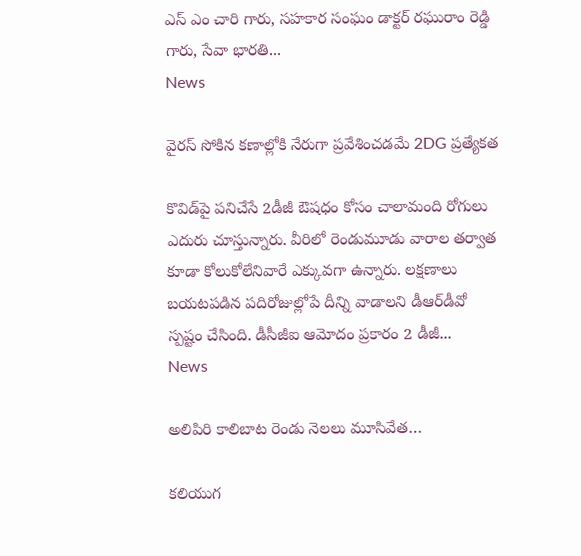ఎస్ ఎం చారి గారు, సహకార సంఘం డాక్టర్ రఘురాం రెడ్డి గారు, సేవా భారతి...
News

వైరస్‌ సోకిన కణాల్లోకి నేరుగా ప్రవేశించడమే 2DG ప్రత్యేకత

కొవిడ్‌పై పనిచేసే 2డీజీ ఔషధం కోసం చాలామంది రోగులు ఎదురు చూస్తున్నారు. వీరిలో రెండుమూడు వారాల తర్వాత కూడా కోలుకోలేనివారే ఎక్కువగా ఉన్నారు. లక్షణాలు బయటపడిన పదిరోజుల్లోపే దీన్ని వాడాలని డీఆర్‌డీవో స్పష్టం చేసింది. డీసీజీఐ ఆమోదం ప్రకారం 2 డీజీ...
News

అలిపిరి కాలిబాట రెండు నెలలు మూసివేత…

కలియుగ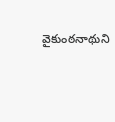వైకుంఠనాథుని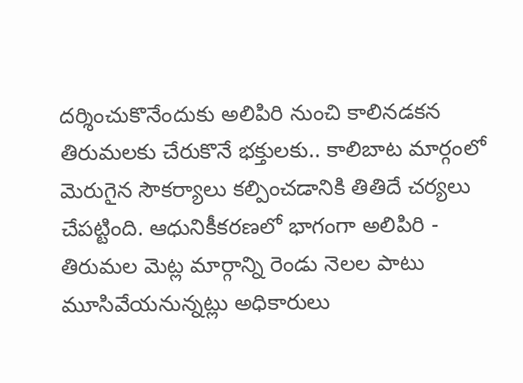దర్శించుకొనేందుకు అలిపిరి నుంచి కాలినడకన తిరుమలకు చేరుకొనే భక్తులకు.. కాలిబాట మార్గంలో మెరుగైన సౌకర్యాలు కల్పించడానికి తితిదే చర్యలు చేపట్టింది. ఆధునికీకరణలో భాగంగా అలిపిరి - తిరుమల మెట్ల మార్గాన్ని రెండు నెలల పాటు మూసివేయనున్నట్లు అధికారులు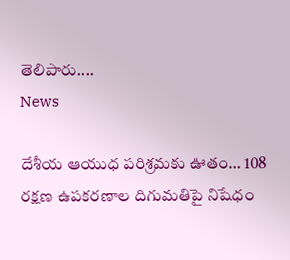తెలిపారు....
News

దేశీయ ఆయుధ పరిశ్రమకు ఊతం… 108 రక్షణ ఉపకరణాల దిగుమతిపై నిషేధం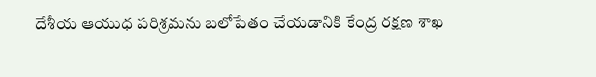దేశీయ ఆయుధ పరిశ్రమను బలోపేతం చేయడానికి కేంద్ర రక్షణ శాఖ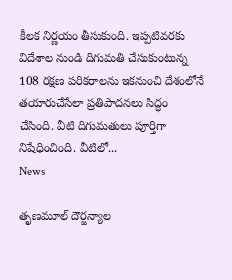కీలక నిర్ణయం తీసుకుంది. ఇప్పటివరకు విదేశాల నుండి దిగుమతి చేసుకుంటున్న 108 రక్షణ పరికరాలను ఇకనుంచి దేశంలోనే తయారుచేసేలా ప్రతిపాదనలు సిద్ధం చేసింది. వీటి దిగుమతులు పూర్తిగా నిషేధించింది. వీటిలో...
News

తృణమూల్ దౌర్జన్యాల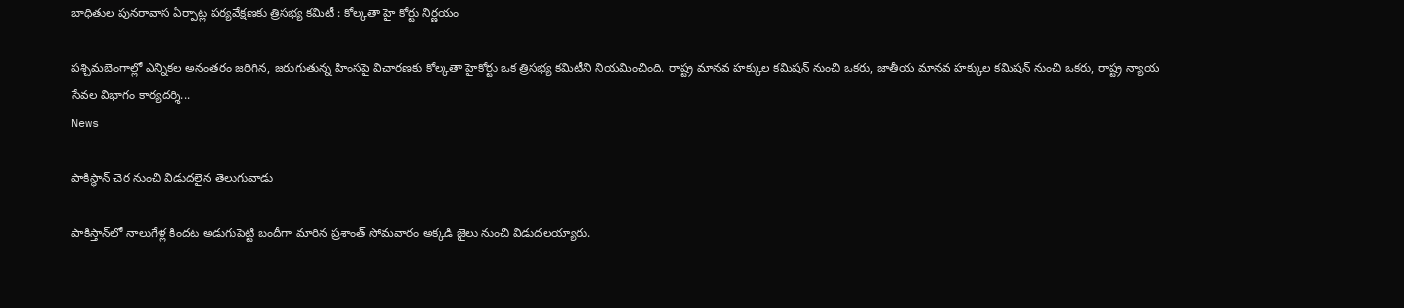బాధితుల పునరావాస ఏర్పాట్ల పర్యవేక్షణకు త్రిసభ్య కమిటీ : కోల్కతా హై కోర్టు నిర్ణయం

పశ్చిమబెంగాల్లో ఎన్నికల అనంతరం జరిగిన, జరుగుతున్న హింసపై విచారణకు కోల్కతా హైకోర్టు ఒక త్రిసభ్య కమిటీని నియమించింది. రాష్ట్ర మానవ హక్కుల కమిషన్ నుంచి ఒకరు, జాతీయ మానవ హక్కుల కమిషన్ నుంచి ఒకరు, రాష్ట్ర న్యాయ సేవల విభాగం కార్యదర్శి...
News

పాకిస్థాన్ చెర నుంచి విడుదలైన తెలుగువాడు

పాకిస్తాన్‌లో నాలుగేళ్ల కిందట అడుగుపెట్టి బందీగా మారిన ప్రశాంత్ సోమవారం అక్కడి జైలు నుంచి విడుదలయ్యారు.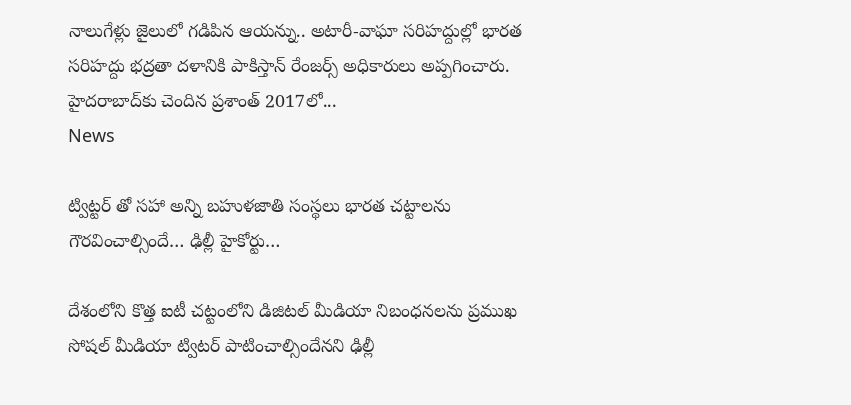నాలుగేళ్లు జైలులో గడిపిన ఆయన్ను.. అటారీ-వాఘా సరిహద్దుల్లో భారత సరిహద్దు భద్రతా దళానికి పాకిస్తాన్ రేంజర్స్ అధికారులు అప్పగించారు. హైదరాబాద్‌కు చెందిన ప్రశాంత్ 2017లో...
News

ట్విట్టర్ తో సహా అన్ని బహుళజాతి సంస్థలు భారత చట్టాలను గౌరవించాల్సిందే… ఢిల్లీ హైకోర్టు…

దేశంలోని కొత్త ఐటీ చట్టంలోని డిజిటల్‌ మీడియా నిబంధనలను ప్రముఖ సోషల్‌ మీడియా ట్విటర్‌ పాటించాల్సిందేనని ఢిల్లీ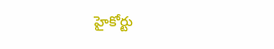హైకోర్టు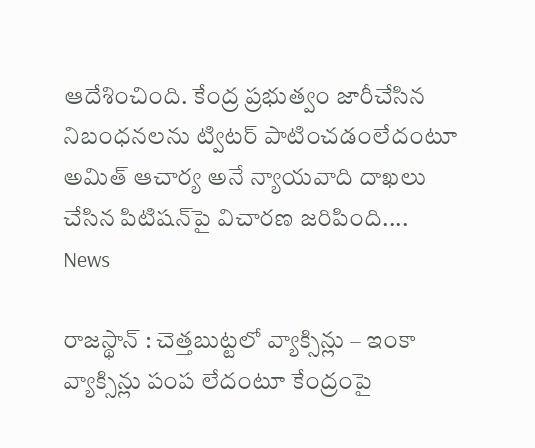ఆదేశించింది. కేంద్ర ప్రభుత్వం జారీచేసిన నిబంధనలను ట్విటర్‌ పాటించడంలేదంటూ అమిత్‌ ఆచార్య అనే న్యాయవాది దాఖలు చేసిన పిటిషన్‌పై విచారణ జరిపింది....
News

రాజస్థాన్ : చెత్తబుట్టలో వ్యాక్సిన్లు – ఇంకా వ్యాక్సిన్లు పంప లేదంటూ కేంద్రంపై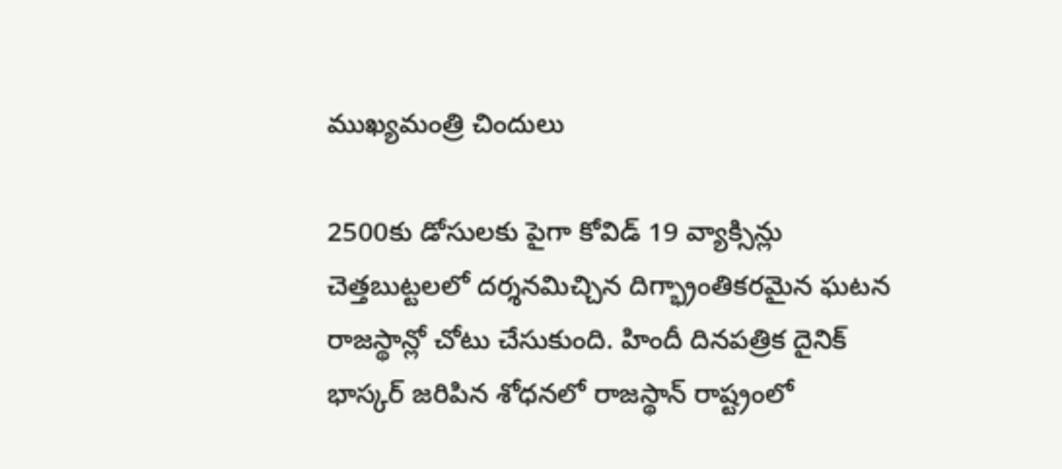ముఖ్యమంత్రి చిందులు

2500కు డోసులకు పైగా కోవిడ్ 19 వ్యాక్సిన్లు చెత్తబుట్టలలో దర్శనమిచ్చిన దిగ్భ్రాంతికరమైన ఘటన రాజస్థాన్లో చోటు చేసుకుంది. హిందీ దినపత్రిక దైనిక్ భాస్కర్ జరిపిన శోధనలో రాజస్థాన్ రాష్ట్రంలో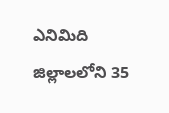ఎనిమిది జిల్లాలలోని 35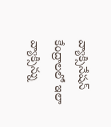వ్యాక్సినేషన్ కేంద్రాలలో ఇలా వ్యాక్సిన్ను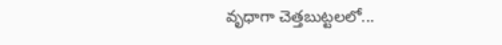వృధాగా చెత్తబుట్టలలో...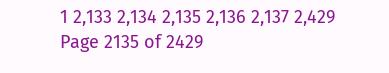1 2,133 2,134 2,135 2,136 2,137 2,429
Page 2135 of 2429